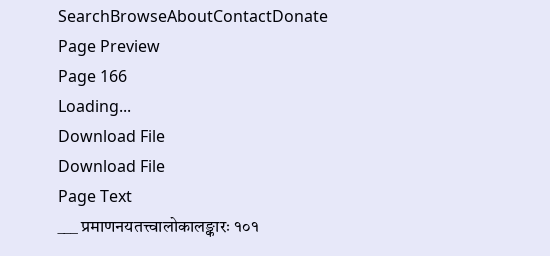SearchBrowseAboutContactDonate
Page Preview
Page 166
Loading...
Download File
Download File
Page Text
___ प्रमाणनयतत्त्वालोकालङ्कारः १०१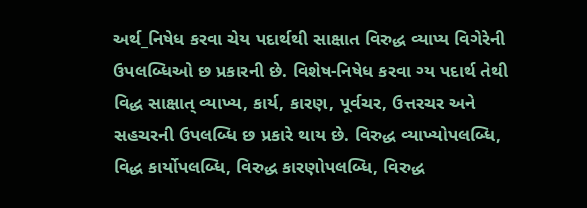અર્થ_નિષેધ કરવા ચેય પદાર્થથી સાક્ષાત વિરુદ્ધ વ્યાપ્ય વિગેરેની ઉપલબ્ધિઓ છ પ્રકારની છે. વિશેષ-નિષેધ કરવા ગ્ય પદાર્થ તેથી વિદ્ધ સાક્ષાત્ વ્યાખ્ય, કાર્ય, કારણ, પૂર્વચર, ઉત્તરચર અને સહચરની ઉપલબ્ધિ છ પ્રકારે થાય છે. વિરુદ્ધ વ્યાખ્યોપલબ્ધિ, વિદ્ધ કાર્યોપલબ્ધિ, વિરુદ્ધ કારણોપલબ્ધિ, વિરુદ્ધ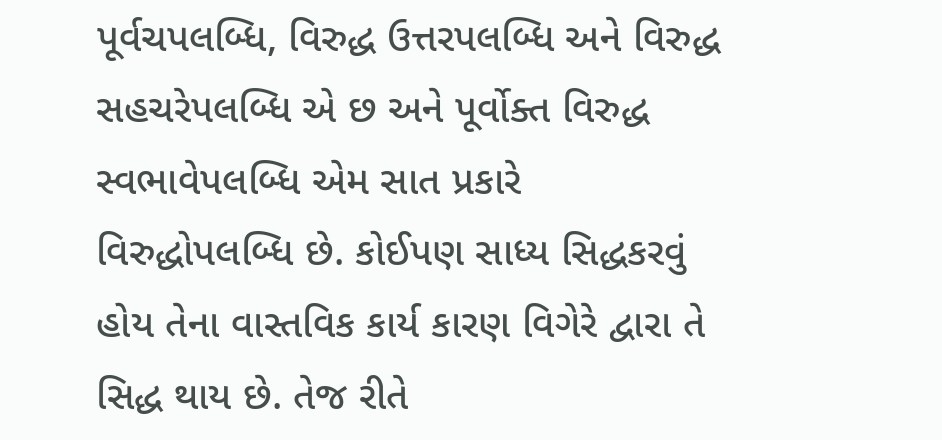પૂર્વચપલબ્ધિ, વિરુદ્ધ ઉત્તરપલબ્ધિ અને વિરુદ્ધ સહચરેપલબ્ધિ એ છ અને પૂર્વોક્ત વિરુદ્ધ સ્વભાવેપલબ્ધિ એમ સાત પ્રકારે વિરુદ્ધોપલબ્ધિ છે. કોઈપણ સાધ્ય સિદ્ધકરવું હોય તેના વાસ્તવિક કાર્ય કારણ વિગેરે દ્વારા તે સિદ્ધ થાય છે. તેજ રીતે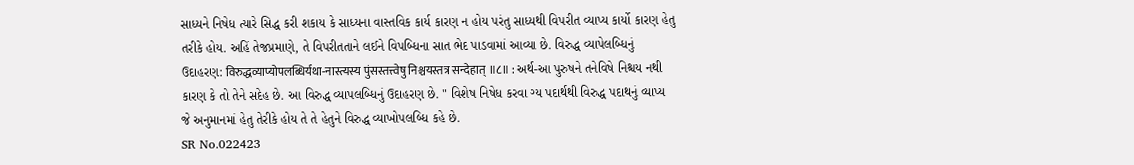સાધ્યને નિષેધ ત્યારે સિદ્ધ કરી શકાય કે સાધ્યના વાસ્તવિક કાર્ય કારણ ન હોય પરંતુ સાધ્યથી વિપરીત વ્યાપ્ય કાર્યો કારણ હેતુ તરીકે હોય. અહિં તેજપ્રમાણે, તે વિપરીતતાને લઈને વિપબ્ધિના સાત ભેદ પાડવામાં આવ્યા છે. વિરુદ્ધ વ્યાપેલબ્ધિનું ઉદાહરણ: विरुद्धव्याप्योपलब्धिर्यथा-नास्त्यस्य पुंसस्तत्त्वेषु निश्चयस्तत्र सन्देहात् ॥८॥ : અર્થ-આ પુરુષને તનેવિષે નિશ્ચય નથી કારણ કે તો તેને સદેહ છે. આ વિરુદ્ધ વ્યાપલબ્ધિનું ઉદાહરણ છે. " વિશેષ નિષેધ કરવા ગ્ય પદાર્થથી વિરુદ્ધ પદાથનું વ્યાપ્ય જે અનુમાનમાં હેતુ તેરીકે હોય તે તે હેતુને વિરુદ્ધ વ્યાખોપલબ્ધિ કહે છે.
SR No.022423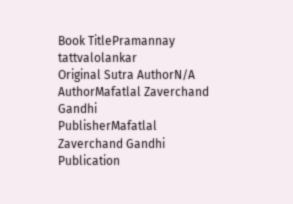Book TitlePramannay tattvalolankar
Original Sutra AuthorN/A
AuthorMafatlal Zaverchand Gandhi
PublisherMafatlal Zaverchand Gandhi
Publication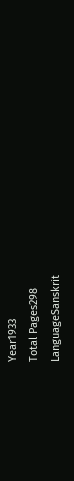Year1933
Total Pages298
LanguageSanskrit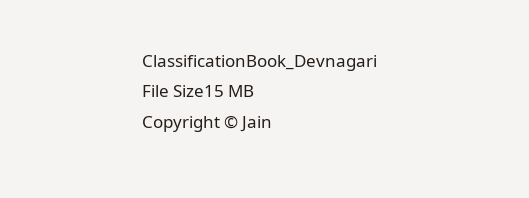ClassificationBook_Devnagari
File Size15 MB
Copyright © Jain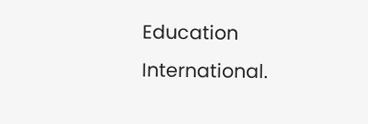Education International.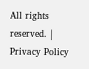All rights reserved. | Privacy Policy